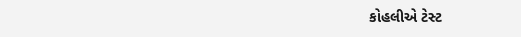કોહલીએ ટેસ્ટ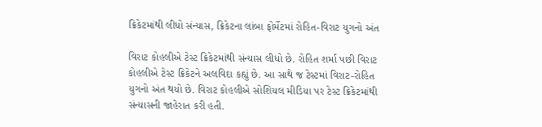ક્રિકેટમાંથી લીધો સંન્યાસ, ક્રિકેટના લાંબા ફોર્મેટમાં રોહિત-વિરાટ યુગનો અંત

વિરાટ કોહલીએ ટેસ્ટ ક્રિકેટમાંથી સંન્યાસ લીધો છે. રોહિત શર્મા પછી વિરાટ કોહલીએ ટેસ્ટ ક્રિકેટને અલવિદા કહ્યું છે. આ સાથે જ ટેસ્ટમાં વિરાટ-રોહિત યુગનો અંત થયો છે. વિરાટ કોહલીએ સોશિયલ મીડિયા પર ટેસ્ટ ક્રિકેટમાંથી સંન્યાસની જાહેરાત કરી હતી.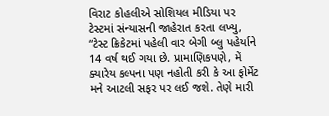વિરાટ કોહલીએ સોશિયલ મીડિયા પર ટેસ્ટમાં સંન્યાસની જાહેરાત કરતા લખ્યુ, “ટેસ્ટ ક્રિકેટમાં પહેલી વાર બેગી બ્લુ પહેર્યાને 14 વર્ષ થઈ ગયા છે. પ્રામાણિકપણે, મેં ક્યારેય કલ્પના પણ નહોતી કરી કે આ ફોર્મેટ મને આટલી સફર પર લઈ જશે. તેણે મારી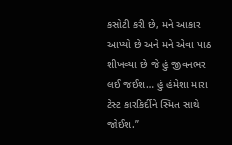કસોટી કરી છે, મને આકાર આપ્યો છે અને મને એવા પાઠ શીખવ્યા છે જે હું જીવનભર લઈ જઈશ… હું હંમેશા મારા ટેસ્ટ કારકિર્દીને સ્મિત સાથે જોઈશ.”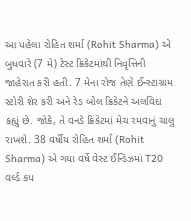આ પહેલા રોહિત શર્મા (Rohit Sharma) એ બુધવારે (7 મે) ટેસ્ટ ક્રિકેટમાંથી નિવૃત્તિની જાહેરાત કરી હતી. 7 મેના રોજ તેણે ઈન્સ્ટાગ્રામ સ્ટોરી શેર કરી અને રેડ બોલ ક્રિકેટને અલવિદા કહ્યું છે. જોકે, તે વનડે ક્રિકેટમાં મેચ રમવાનું ચાલુ રાખશે. 38 વર્ષીય રોહિત શર્મા (Rohit Sharma) એ ગયા વર્ષે વેસ્ટ ઈન્ડિઝમાં T20 વર્લ્ડ કપ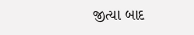જીત્યા બાદ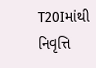T20Iમાંથી નિવૃત્તિ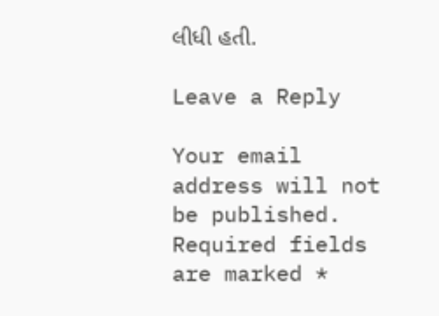લીધી હતી.

Leave a Reply

Your email address will not be published. Required fields are marked *